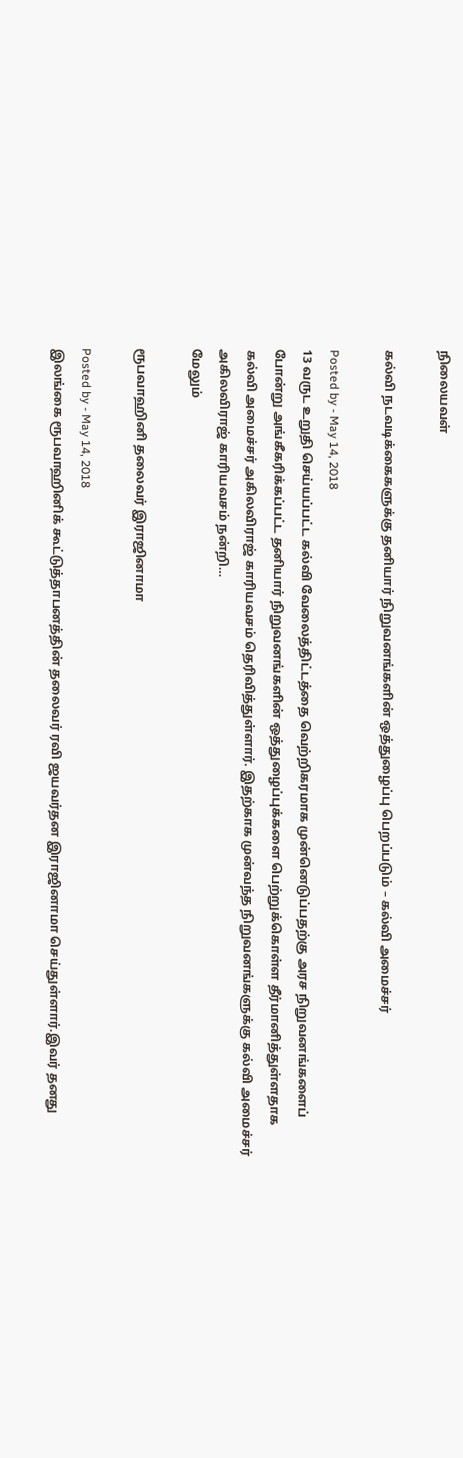நிலையவள்

கல்வி நடவடிக்கைகளுக்கு தனியார் நிறுவனங்களின் ஒத்துழைப்பு பெறப்படும் – கல்வி அமைச்சர்

Posted by - May 14, 2018
13 வருட உறுதி செய்யப்பட்ட கல்வி வேலைத்திட்டத்தை வெற்றிகரமாக முன்னெடுப்பதற்கு அரச நிறுவனங்களைப் போன்று அங்கீகரிக்கப்பட்ட தனியார் நிறுவனங்களின் ஒத்துழைப்புக்களை பெற்றுக்கொள்ள தீர்மானித்துள்ளதாக கல்வி அமைச்சர் அகிலவிராஜ் காரியவசம் தெரிவித்துள்ளார். இதற்காக முன்வந்த நிறுவனங்களுக்கு கல்வி அமைச்சர் அகிலவிராஜ் காரியவசம் நன்றி…
மேலும்

ரூபவாஹினி தலைவர் இராஜினாமா

Posted by - May 14, 2018
இலங்கை ரூபவாஹினிக் கூட்டுத்தாபனத்தின் தலைவர் ரவி ஜயவர்தன இராஜினாமா செய்துள்ளார்.இவர் தனது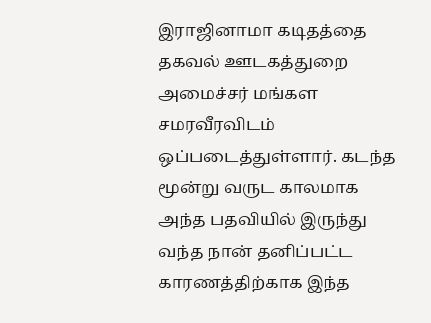இராஜினாமா கடிதத்தை தகவல் ஊடகத்துறை அமைச்சர் மங்கள சமரவீரவிடம் ஒப்படைத்துள்ளார். கடந்த மூன்று வருட காலமாக அந்த பதவியில் இருந்து வந்த நான் தனிப்பட்ட காரணத்திற்காக இந்த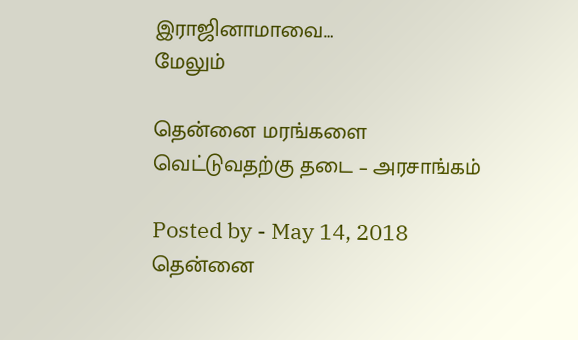இராஜினாமாவை…
மேலும்

தென்னை மரங்களை வெட்டுவதற்கு தடை – அரசாங்கம்

Posted by - May 14, 2018
தென்னை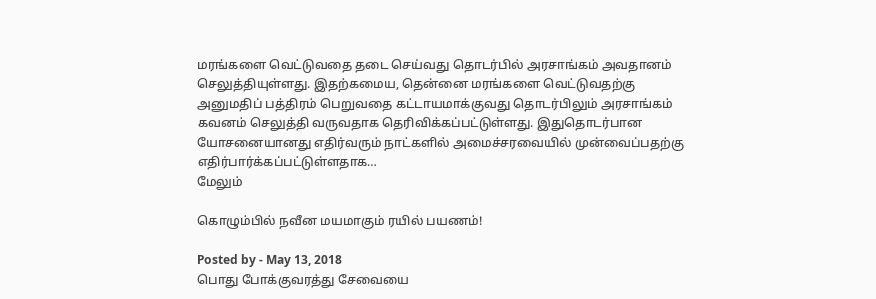மரங்களை வெட்டுவதை தடை செய்வது தொடர்பில் அரசாங்கம் அவதானம் செலுத்தியுள்ளது. இதற்கமைய, தென்னை மரங்களை வெட்டுவதற்கு அனுமதிப் பத்திரம் பெறுவதை கட்டாயமாக்குவது தொடர்பிலும் அரசாங்கம் கவனம் செலுத்தி வருவதாக தெரிவிக்கப்பட்டுள்ளது. இதுதொடர்பான யோசனையானது எதிர்வரும் நாட்களில் அமைச்சரவையில் முன்வைப்பதற்கு எதிர்பார்க்கப்பட்டுள்ளதாக…
மேலும்

கொழும்பில் நவீன மயமாகும் ரயில் பயணம்!

Posted by - May 13, 2018
பொது போக்குவரத்து சேவையை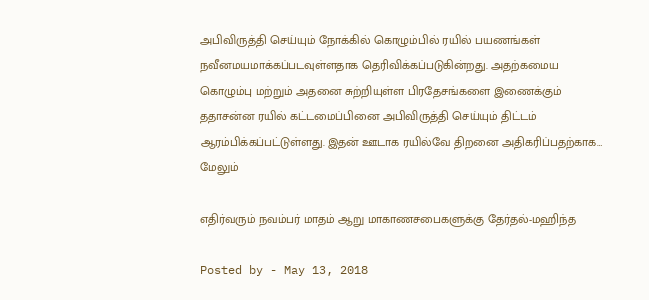அபிவிருத்தி செய்யும் நோக்கில் கொழும்பில் ரயில் பயணங்கள் நவீனமயமாக்கப்படவுள்ளதாக தெரிவிக்கப்படுகின்றது. அதற்கமைய கொழும்பு மற்றும் அதனை சுற்றியுள்ள பிரதேசங்களை இணைக்கும் ததாசன்ன ரயில் கட்டமைப்பினை அபிவிருத்தி செய்யும் திட்டம் ஆரம்பிக்கப்பட்டுள்ளது. இதன் ஊடாக ரயில்வே திறனை அதிகரிப்பதற்காக…
மேலும்

எதிர்வரும் நவம்பர் மாதம் ஆறு மாகாணசபைகளுக்கு தேர்தல்-மஹிந்த

Posted by - May 13, 2018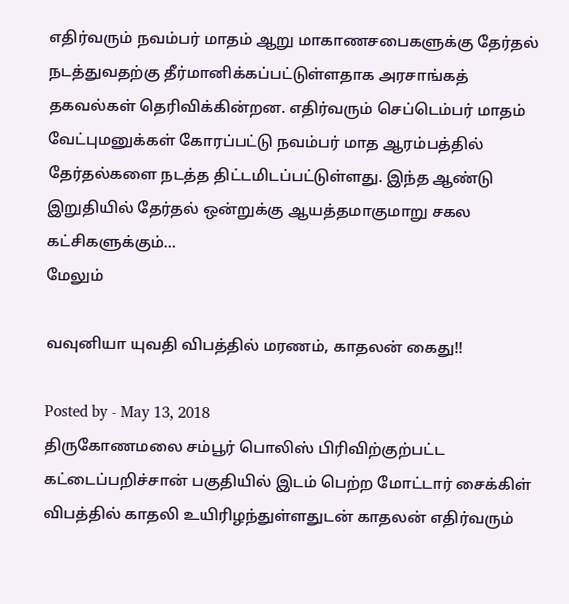எதிர்வரும் நவம்பர் மாதம் ஆறு மாகாணசபைகளுக்கு தேர்தல் நடத்துவதற்கு தீர்மானிக்கப்பட்டுள்ளதாக அரசாங்கத் தகவல்கள் தெரிவிக்கின்றன. எதிர்வரும் செப்டெம்பர் மாதம் வேட்புமனுக்கள் கோரப்பட்டு நவம்பர் மாத ஆரம்பத்தில் தேர்தல்களை நடத்த திட்டமிடப்பட்டுள்ளது. இந்த ஆண்டு இறுதியில் தேர்தல் ஒன்றுக்கு ஆயத்தமாகுமாறு சகல கட்சிகளுக்கும்…
மேலும்

வவுனியா யுவதி விபத்தில் மரணம், காதலன் கைது!!

Posted by - May 13, 2018
திருகோணமலை சம்பூர் பொலிஸ் பிரிவிற்குற்பட்ட கட்டைப்பறிச்சான் பகுதியில் இடம் பெற்ற மோட்டார் சைக்கிள் விபத்தில் காதலி உயிரிழந்துள்ளதுடன் காதலன் எதிர்வரும்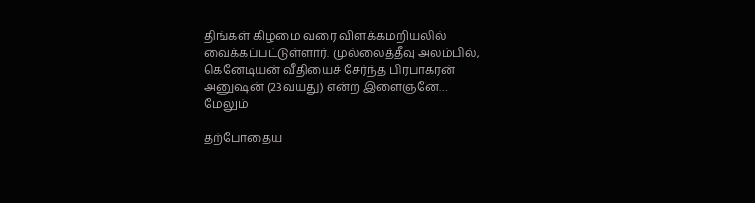திங்கள் கிழமை வரை விளக்கமறியலில் வைக்கப்பட்டுள்ளார். முல்லைத்தீவு அலம்பில், கெனேடியன் வீதியைச் சேர்ந்த பிரபாகரன் அனுஷன் (23வயது) என்ற இளைஞனே…
மேலும்

தற்போதைய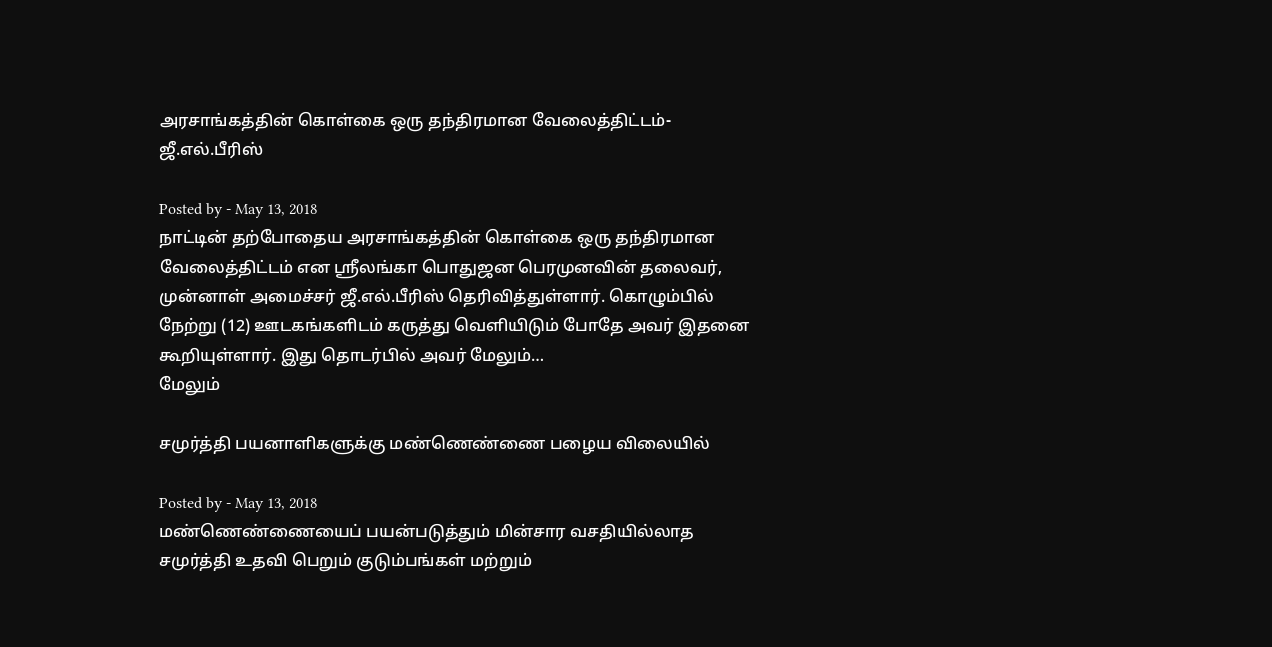அரசாங்கத்தின் கொள்கை ஒரு தந்திரமான வேலைத்திட்டம்-ஜீ.எல்.பீரிஸ்

Posted by - May 13, 2018
நாட்டின் தற்போதைய அரசாங்கத்தின் கொள்கை ஒரு தந்திரமான வேலைத்திட்டம் என ஸ்ரீலங்கா பொதுஜன பெரமுனவின் தலைவர், முன்னாள் அமைச்சர் ஜீ.எல்.பீரிஸ் தெரிவித்துள்ளார். கொழும்பில் நேற்று (12) ஊடகங்களிடம் கருத்து வெளியிடும் போதே அவர் இதனை கூறியுள்ளார். இது தொடர்பில் அவர் மேலும்…
மேலும்

சமுர்த்தி பயனாளிகளுக்கு மண்ணெண்ணை பழைய விலையில்

Posted by - May 13, 2018
மண்ணெண்ணையைப் பயன்படுத்தும் மின்சார வசதியில்லாத சமுர்த்தி உதவி பெறும் குடும்பங்கள் மற்றும்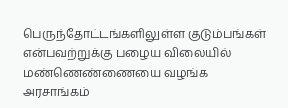பெருந்தோட்டங்களிலுள்ள குடும்பங்கள் என்பவற்றுக்கு பழைய விலையில் மண்ணெண்ணையை வழங்க அரசாங்கம்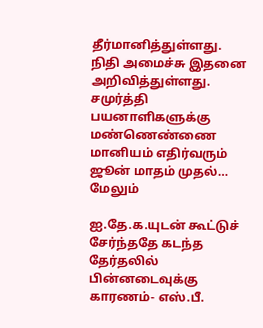தீர்மானித்துள்ளது. நிதி அமைச்சு இதனை அறிவித்துள்ளது. சமுர்த்தி பயனாளிகளுக்கு மண்ணெண்ணை மானியம் எதிர்வரும் ஜூன் மாதம் முதல்…
மேலும்

ஐ.தே.க.யுடன் கூட்டுச் சேர்ந்ததே கடந்த தேர்தலில் பின்னடைவுக்கு காரணம்- எஸ்.பீ.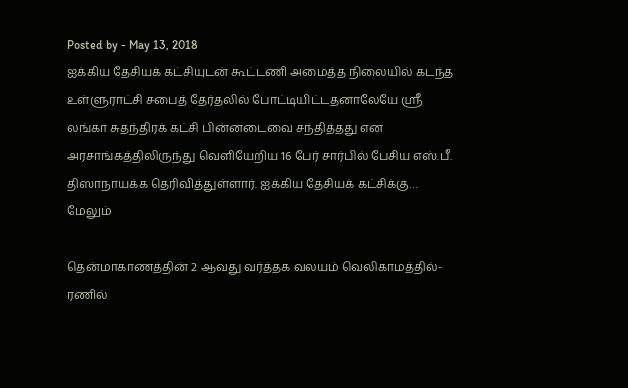Posted by - May 13, 2018
ஐக்கிய தேசியக் கட்சியுடன் கூட்டணி அமைத்த நிலையில் கடந்த உள்ளுராட்சி சபைத் தேர்தலில் போட்டியிட்டதனாலேயே ஸ்ரீ லங்கா சுதந்திரக் கட்சி பின்னடைவை சந்தித்தது என அரசாங்கத்திலிருந்து வெளியேறிய 16 பேர் சார்பில் பேசிய எஸ்.பீ. திஸாநாயக்க தெரிவித்துள்ளார். ஐக்கிய தேசியக் கட்சிக்கு…
மேலும்

தென்மாகாணத்தின் 2 ஆவது வர்த்தக வலயம் வெலிகாமத்தில்- ரணில்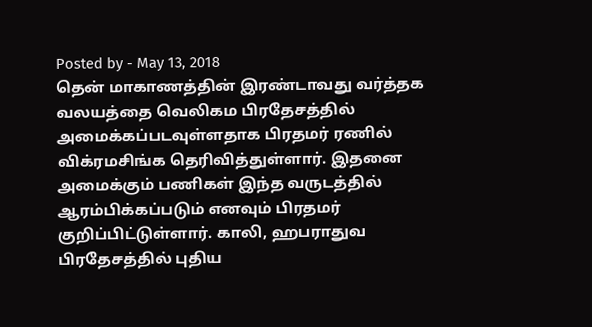Posted by - May 13, 2018
தென் மாகாணத்தின் இரண்டாவது வர்த்தக வலயத்தை வெலிகம பிரதேசத்தில் அமைக்கப்படவுள்ளதாக பிரதமர் ரணில் விக்ரமசிங்க தெரிவித்துள்ளார். இதனை அமைக்கும் பணிகள் இந்த வருடத்தில் ஆரம்பிக்கப்படும் எனவும் பிரதமர் குறிப்பிட்டுள்ளார். காலி, ஹபராதுவ பிரதேசத்தில் புதிய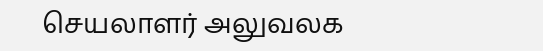செயலாளர் அலுவலக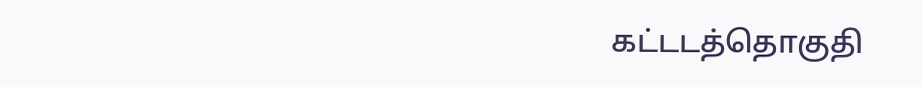கட்டடத்தொகுதி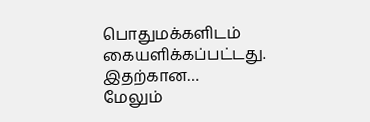பொதுமக்களிடம் கையளிக்கப்பட்டது. இதற்கான…
மேலும்